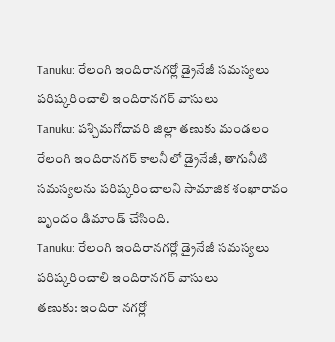Tanuku: రేలంగి ఇందిరానగర్లో డ్రైనేజీ సమస్యలు పరిష్కరించాలి ఇందిరానగర్ వాసులు
Tanuku: పశ్చిమగోదావరి జిల్లా తణుకు మండలం రేలంగి ఇందిరానగర్ కాలనీలో డ్రైనేజీ, తాగునీటి సమస్యలను పరిష్కరించాలని సామాజిక శంఖారావం బృందం డిమాండ్ చేసింది.
Tanuku: రేలంగి ఇందిరానగర్లో డ్రైనేజీ సమస్యలు పరిష్కరించాలి ఇందిరానగర్ వాసులు
తణుకు: ఇందిరా నగర్లో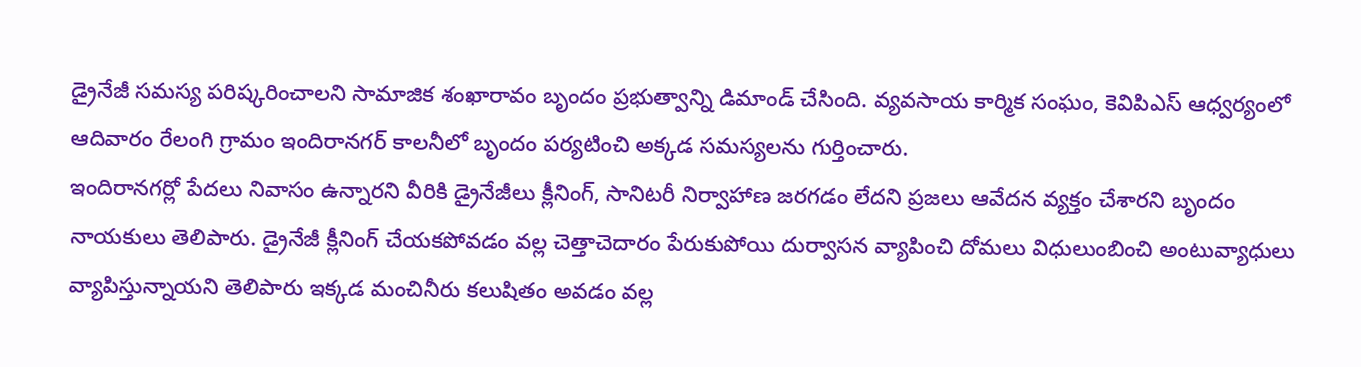డ్రైనేజీ సమస్య పరిష్కరించాలని సామాజిక శంఖారావం బృందం ప్రభుత్వాన్ని డిమాండ్ చేసింది. వ్యవసాయ కార్మిక సంఘం, కెవిపిఎస్ ఆధ్వర్యంలో ఆదివారం రేలంగి గ్రామం ఇందిరానగర్ కాలనీలో బృందం పర్యటించి అక్కడ సమస్యలను గుర్తించారు.
ఇందిరానగర్లో పేదలు నివాసం ఉన్నారని వీరికి డ్రైనేజీలు క్లీనింగ్, సానిటరీ నిర్వాహాణ జరగడం లేదని ప్రజలు ఆవేదన వ్యక్తం చేశారని బృందం నాయకులు తెలిపారు. డ్రైనేజీ క్లీనింగ్ చేయకపోవడం వల్ల చెత్తాచెదారం పేరుకుపోయి దుర్వాసన వ్యాపించి దోమలు విధులుంబించి అంటువ్యాధులు వ్యాపిస్తున్నాయని తెలిపారు ఇక్కడ మంచినీరు కలుషితం అవడం వల్ల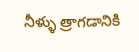నీళ్ళు త్రాగడానికి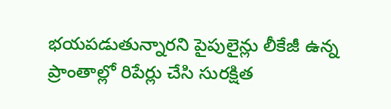భయపడుతున్నారని పైపులైన్లు లీకేజీ ఉన్న ప్రాంతాల్లో రిపేర్లు చేసి సురక్షిత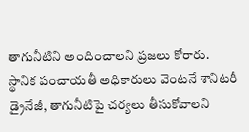తాగునీటిని అందించాలని ప్రజలు కోరారు.
స్థానిక పంచాయతీ అధికారులు వెంటనే శానిటరీ డ్రైనేజీ, తాగునీటిపై చర్యలు తీసుకోవాలని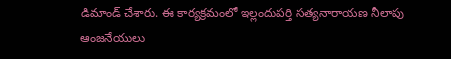డిమాండ్ చేశారు. ఈ కార్యక్రమంలో ఇల్లందుపర్తి సత్యనారాయణ నీలాపు ఆంజనేయులు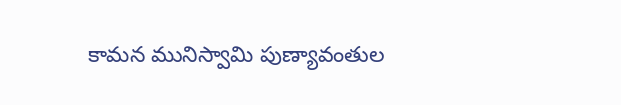కామన మునిస్వామి పుణ్యావంతుల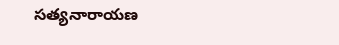సత్యనారాయణ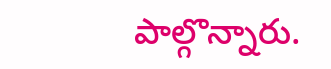పాల్గొన్నారు.